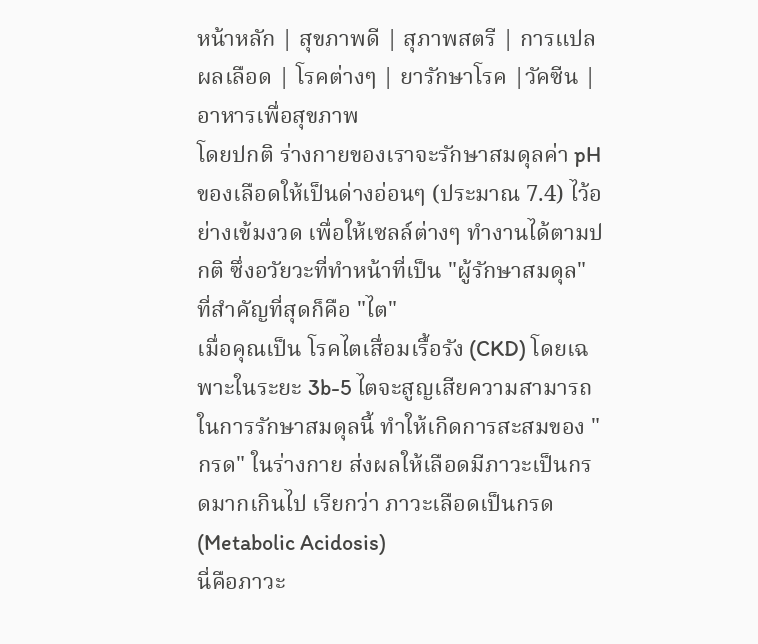หน้าหลัก | สุขภาพดี | สุภาพสตรี | การแปลผลเลือด | โรคต่างๆ | ยารักษาโรค |วัคซีน | อาหารเพื่อสุขภาพ
โดยปกติ ร่างกายของเราจะรักษาสมดุลค่า pH ของเลือดให้เป็นด่างอ่อนๆ (ประมาณ 7.4) ไว้อย่างเข้มงวด เพื่อให้เซลล์ต่างๆ ทำงานได้ตามปกติ ซึ่งอวัยวะที่ทำหน้าที่เป็น "ผู้รักษาสมดุล" ที่สำคัญที่สุดก็คือ "ไต"
เมื่อคุณเป็น โรคไตเสื่อมเรื้อรัง (CKD) โดยเฉพาะในระยะ 3b-5 ไตจะสูญเสียความสามารถในการรักษาสมดุลนี้ ทำให้เกิดการสะสมของ "กรด" ในร่างกาย ส่งผลให้เลือดมีภาวะเป็นกรดมากเกินไป เรียกว่า ภาวะเลือดเป็นกรด (Metabolic Acidosis)
นี่คือภาวะ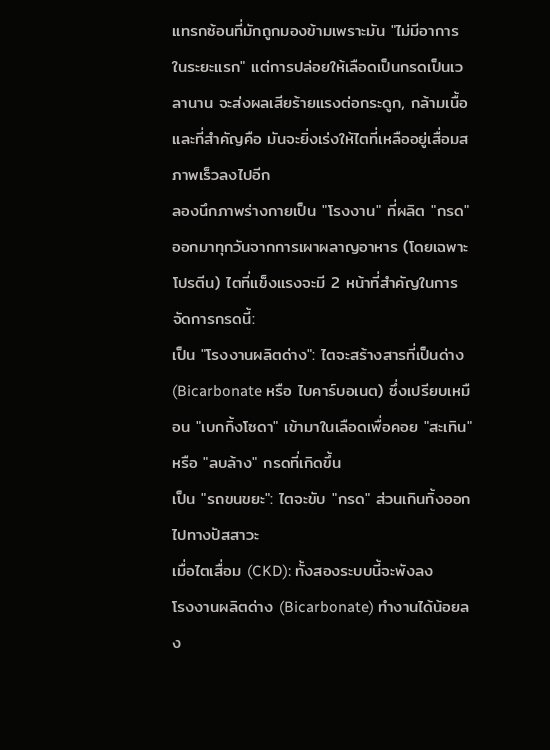แทรกซ้อนที่มักถูกมองข้ามเพราะมัน "ไม่มีอาการในระยะแรก" แต่การปล่อยให้เลือดเป็นกรดเป็นเวลานาน จะส่งผลเสียร้ายแรงต่อกระดูก, กล้ามเนื้อ และที่สำคัญคือ มันจะยิ่งเร่งให้ไตที่เหลืออยู่เสื่อมสภาพเร็วลงไปอีก
ลองนึกภาพร่างกายเป็น "โรงงาน" ที่ผลิต "กรด" ออกมาทุกวันจากการเผาผลาญอาหาร (โดยเฉพาะโปรตีน) ไตที่แข็งแรงจะมี 2 หน้าที่สำคัญในการจัดการกรดนี้:
เป็น "โรงงานผลิตด่าง": ไตจะสร้างสารที่เป็นด่าง (Bicarbonate หรือ ไบคาร์บอเนต) ซึ่งเปรียบเหมือน "เบกกิ้งโซดา" เข้ามาในเลือดเพื่อคอย "สะเทิน" หรือ "ลบล้าง" กรดที่เกิดขึ้น
เป็น "รถขนขยะ": ไตจะขับ "กรด" ส่วนเกินทิ้งออกไปทางปัสสาวะ
เมื่อไตเสื่อม (CKD): ทั้งสองระบบนี้จะพังลง
โรงงานผลิตด่าง (Bicarbonate) ทำงานได้น้อยลง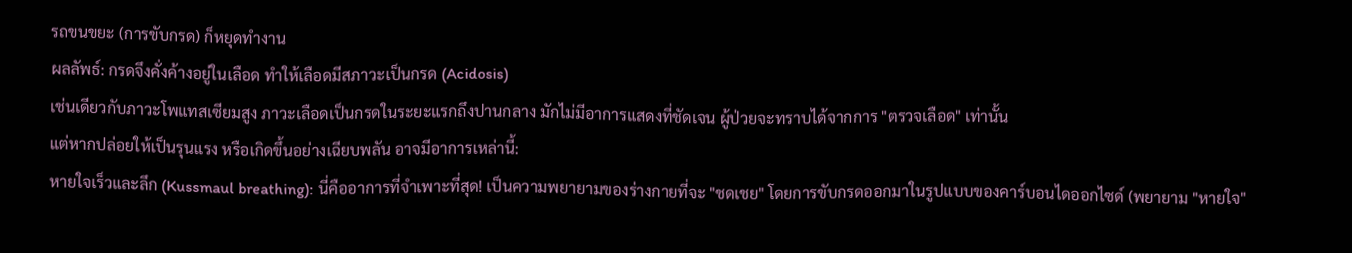รถขนขยะ (การขับกรด) ก็หยุดทำงาน
ผลลัพธ์: กรดจึงคั่งค้างอยู่ในเลือด ทำให้เลือดมีสภาวะเป็นกรด (Acidosis)
เช่นเดียวกับภาวะโพแทสเซียมสูง ภาวะเลือดเป็นกรดในระยะแรกถึงปานกลาง มักไม่มีอาการแสดงที่ชัดเจน ผู้ป่วยจะทราบได้จากการ "ตรวจเลือด" เท่านั้น
แต่หากปล่อยให้เป็นรุนแรง หรือเกิดขึ้นอย่างเฉียบพลัน อาจมีอาการเหล่านี้:
หายใจเร็วและลึก (Kussmaul breathing): นี่คืออาการที่จำเพาะที่สุด! เป็นความพยายามของร่างกายที่จะ "ชดเชย" โดยการขับกรดออกมาในรูปแบบของคาร์บอนไดออกไซด์ (พยายาม "หายใจ"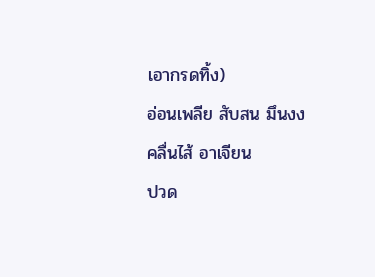เอากรดทิ้ง)
อ่อนเพลีย สับสน มึนงง
คลื่นไส้ อาเจียน
ปวด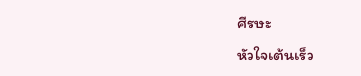ศีรษะ
หัวใจเต้นเร็ว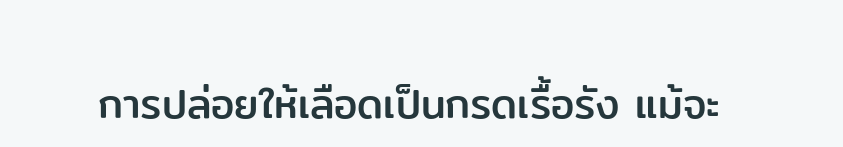การปล่อยให้เลือดเป็นกรดเรื้อรัง แม้จะ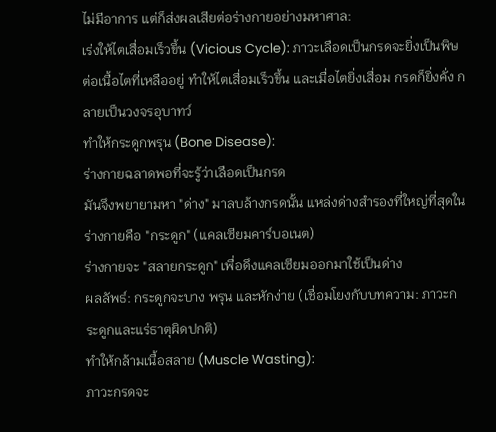ไม่มีอาการ แต่ก็ส่งผลเสียต่อร่างกายอย่างมหาศาล:
เร่งให้ไตเสื่อมเร็วขึ้น (Vicious Cycle): ภาวะเลือดเป็นกรดจะยิ่งเป็นพิษต่อเนื้อไตที่เหลืออยู่ ทำให้ไตเสื่อมเร็วขึ้น และเมื่อไตยิ่งเสื่อม กรดก็ยิ่งคั่ง กลายเป็นวงจรอุบาทว์
ทำให้กระดูกพรุน (Bone Disease):
ร่างกายฉลาดพอที่จะรู้ว่าเลือดเป็นกรด
มันจึงพยายามหา "ด่าง" มาลบล้างกรดนั้น แหล่งด่างสำรองที่ใหญ่ที่สุดในร่างกายคือ "กระดูก" (แคลเซียมคาร์บอเนต)
ร่างกายจะ "สลายกระดูก" เพื่อดึงแคลเซียมออกมาใช้เป็นด่าง
ผลลัพธ์: กระดูกจะบาง พรุน และหักง่าย (เชื่อมโยงกับบทความ: ภาวะกระดูกและแร่ธาตุผิดปกติ)
ทำให้กล้ามเนื้อสลาย (Muscle Wasting):
ภาวะกรดจะ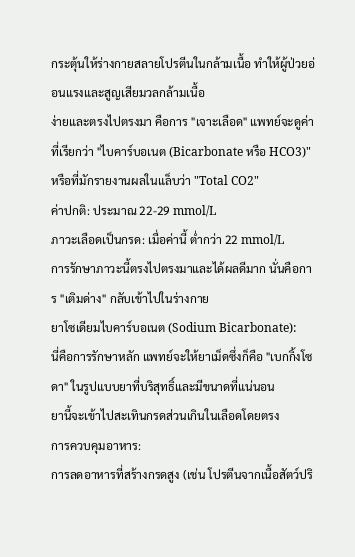กระตุ้นให้ร่างกายสลายโปรตีนในกล้ามเนื้อ ทำให้ผู้ป่วยอ่อนแรงและสูญเสียมวลกล้ามเนื้อ
ง่ายและตรงไปตรงมา คือการ "เจาะเลือด" แพทย์จะดูค่าที่เรียกว่า "ไบคาร์บอเนต (Bicarbonate หรือ HCO3)" หรือที่มักรายงานผลในแล็บว่า "Total CO2"
ค่าปกติ: ประมาณ 22-29 mmol/L
ภาวะเลือดเป็นกรด: เมื่อค่านี้ ต่ำกว่า 22 mmol/L
การรักษาภาวะนี้ตรงไปตรงมาและได้ผลดีมาก นั่นคือการ "เติมด่าง" กลับเข้าไปในร่างกาย
ยาโซเดียมไบคาร์บอเนต (Sodium Bicarbonate):
นี่คือการรักษาหลัก แพทย์จะให้ยาเม็ดซึ่งก็คือ "เบกกิ้งโซดา" ในรูปแบบยาที่บริสุทธิ์และมีขนาดที่แน่นอน
ยานี้จะเข้าไปสะเทินกรดส่วนเกินในเลือดโดยตรง
การควบคุมอาหาร:
การลดอาหารที่สร้างกรดสูง (เช่น โปรตีนจากเนื้อสัตว์ปริ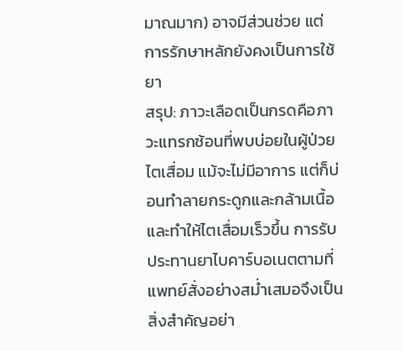มาณมาก) อาจมีส่วนช่วย แต่การรักษาหลักยังคงเป็นการใช้ยา
สรุป: ภาวะเลือดเป็นกรดคือภาวะแทรกซ้อนที่พบบ่อยในผู้ป่วยไตเสื่อม แม้จะไม่มีอาการ แต่ก็บ่อนทำลายกระดูกและกล้ามเนื้อ และทำให้ไตเสื่อมเร็วขึ้น การรับประทานยาไบคาร์บอเนตตามที่แพทย์สั่งอย่างสม่ำเสมอจึงเป็นสิ่งสำคัญอย่า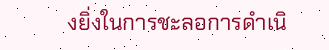งยิ่งในการชะลอการดำเนิ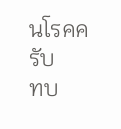นโรคครับ
ทบ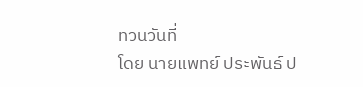ทวนวันที่
โดย นายแพทย์ ประพันธ์ ป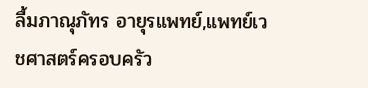ลื้มภาณุภัทร อายุรแพทย์,แพทย์เวชศาสตร์ครอบครัว